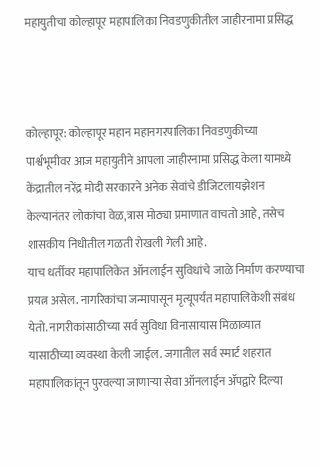महायुतीचा कोल्हापूर महापालिका निवडणुकीतील जाहीरनामा प्रसिद्ध



कोल्हापूर: कोल्हापूर महान महानगरपालिका निवडणुकीच्या पार्श्वभूमीवर आज महायुतीने आपला जाहीरनामा प्रसिद्ध केला यामध्ये केंद्रातील नरेंद्र मोदी सरकारने अनेक सेवांचे डीजिटलायझेशन केल्यानंतर लोकांचा वेळ,त्रास मोठ्या प्रमाणात वाचतो आहे, तसेच शासकीय निधीतील गळती रोखली गेली आहे.
याच धर्तीवर महापालिकेत ऑनलाईन सुविधांचे जाळे निर्माण करण्याचा प्रयत्न असेल. नागरिकांचा जन्मापासून मृत्यूपर्यंत महापालिकेशी संबंध येतो. नागरीकांसाठीच्या सर्व सुविधा विनासायास मिळाव्यात यासाठीच्या व्यवस्था केली जाईल. जगातील सर्व स्मार्ट शहरात महापालिकांतून पुरवल्या जाणाऱ्या सेवा ऑनलाईन ॲपद्वारे दिल्या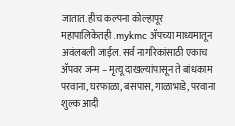जातात. हीच कल्पना कोल्हापूर
महापालिकेतही .mykmc ॲपच्या माध्यमातून अवंलबली जाईल. सर्व नागरिकांसाठी एकाच ॲपवर जन्म – मृत्यू दाखल्यांपासून ते बांधकाम परवाना, घरफाळा, बसपास, गाळाभाडे, परवाना शुल्क आदी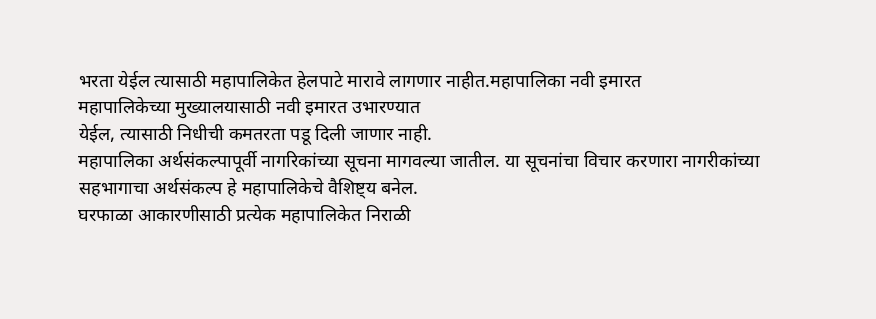भरता येईल त्यासाठी महापालिकेत हेलपाटे मारावे लागणार नाहीत.महापालिका नवी इमारत
महापालिकेच्या मुख्यालयासाठी नवी इमारत उभारण्यात
येईल, त्यासाठी निधीची कमतरता पडू दिली जाणार नाही.
महापालिका अर्थसंकल्पापूर्वी नागरिकांच्या सूचना मागवल्या जातील. या सूचनांचा विचार करणारा नागरीकांच्या सहभागाचा अर्थसंकल्प हे महापालिकेचे वैशिष्ट्य बनेल.
घरफाळा आकारणीसाठी प्रत्येक महापालिकेत निराळी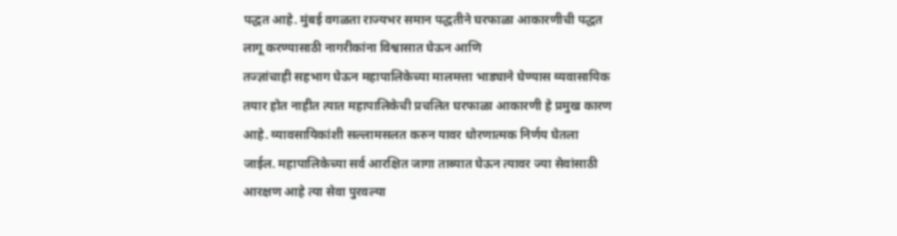पद्धत आहे. मुंबई वगळता राज्यभर समान पद्धतीने घरफाळा आकारणीची पद्धत लागू करण्यासाठी नागरीकांना विश्वासात घेऊन आणि
तज्ज्ञांचाही सहभाग घेऊन महापालिकेच्या मालमत्ता भाड्याने घेण्यास व्यवासायिक तयार होत नाहीत त्यात महापालिकेची प्रचलित घरफाळा आकारणी हे प्रमुख कारण आहे. व्यावसायिकांशी सल्लामसलत करुन यावर धोरणात्मक निर्णय घेतला जाईल. महापालिकेच्या सर्व आरक्षित जागा ताब्यात घेऊन त्यावर ज्या सेवांसाठी आरक्षण आहे त्या सेवा पुरवल्या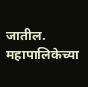जातील.
महापालिकेच्या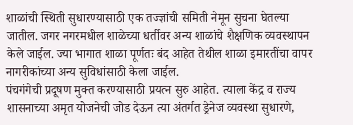शाळांची स्थिती सुधारण्यासाठी एक तज्ज्ञांची समिती नेमून सुचना घेतल्या जातील. जगर नगरमधील शाळेच्या धर्तीवर अन्य शाळांचे शैक्षणिक व्यवस्थापन केले जाईल. ज्या भागात शाळा पूर्णतः बंद आहेत तेथील शाळा इमारतींचा वापर नागरीकांच्या अन्य सुविधांसाठी केला जाईल.
पंचगंगेची प्रदूषण मुक्त करण्यासाठी प्रयत्न सुरु आहेत. त्याला केंद्र व राज्य शासनाच्या अमृत योजनेची जोड देऊन त्या अंतर्गत ड्रेनेज व्यवस्था सुधारणे,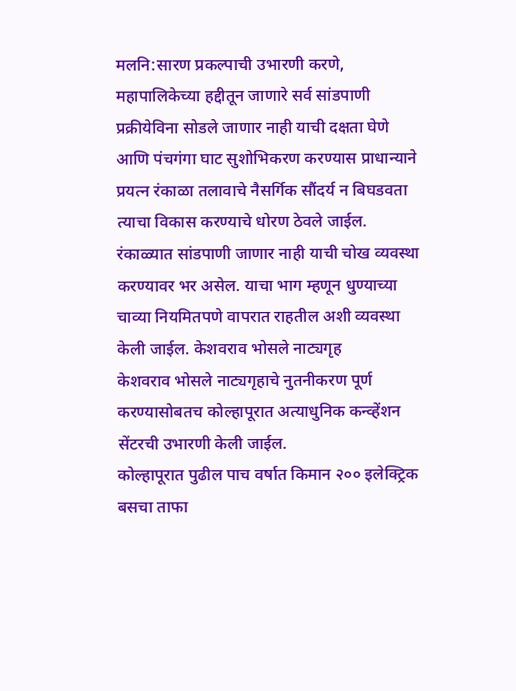मलनि:सारण प्रकल्पाची उभारणी करणे, महापालिकेच्या हद्दीतून जाणारे सर्व सांडपाणी प्रक्रीयेविना सोडले जाणार नाही याची दक्षता घेणे आणि पंचगंगा घाट सुशोभिकरण करण्यास प्राधान्याने प्रयत्न रंकाळा तलावाचे नैसर्गिक सौंदर्य न बिघडवता त्याचा विकास करण्याचे धोरण ठेवले जाईल.
रंकाळ्यात सांडपाणी जाणार नाही याची चोख व्यवस्था करण्यावर भर असेल. याचा भाग म्हणून धुण्याच्या चाव्या नियमितपणे वापरात राहतील अशी व्यवस्था केली जाईल. केशवराव भोसले नाट्यगृह
केशवराव भोसले नाट्यगृहाचे नुतनीकरण पूर्ण करण्यासोबतच कोल्हापूरात अत्याधुनिक कन्व्हेंशन सेंटरची उभारणी केली जाईल.
कोल्हापूरात पुढील पाच वर्षात किमान २०० इलेक्ट्रिक बसचा ताफा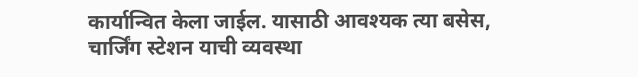कार्यान्वित केला जाईल. यासाठी आवश्यक त्या बसेस, चार्जिंग स्टेशन याची व्यवस्था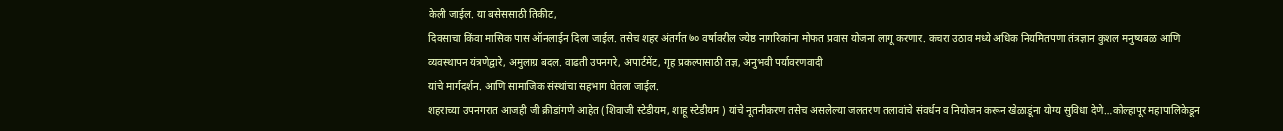केली जाईल. या बसेससाठी तिकीट,
दिवसाचा किंवा मासिक पास ऑनलाईन दिला जाईल. तसेच शहर अंतर्गत ७० वर्षावरील ज्येष्ठ नागरिकांना मोफत प्रवास योजना लागू करणार. कचरा उठाव मध्ये अधिक नियमितपणा तंत्रज्ञान कुशल मनुष्यबळ आणि व्यवस्थापन यंत्रणेद्वारे, अमुलाग्र बदल. वाढती उपनगरे, अपार्टमेंट, गृह प्रकल्पासाठी तज्ञ, अनुभवी पर्यावरणवादी
यांचे मार्गदर्शन. आणि सामाजिक संस्थांचा सहभाग घेतला जाईल.
शहराच्या उपनगरात आजही जी क्रीडांगणे आहेत (शिवाजी स्टेडीयम, शाहू स्टेडीयम ) यांचे नूतनीकरण तसेच असलेल्या जलतरण तलावांचे संवर्धन व नियोजन करून खेळाडूंना योग्य सुविधा देणे…कोल्हापूर महापालिकेडून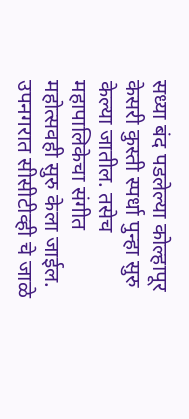सध्या बंद पडलेल्या कोल्हापूर केसरी कुस्ती स्पर्धा पुन्हा सुरु केल्या जातील. तसेच महापालिकेचा संगीत महोत्सवही सुरु केला जाईल. उपनगरात सीसीटीव्ही चे जाळे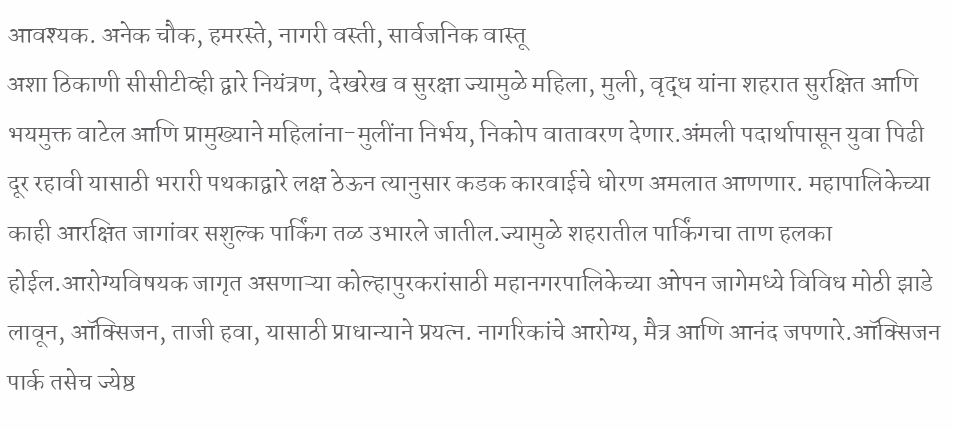आवश्यक. अनेक चौक, हमरस्ते, नागरी वस्ती, सार्वजनिक वास्तू
अशा ठिकाणी सीसीटीव्ही द्वारे नियंत्रण, देखरेख व सुरक्षा ज्यामुळे महिला, मुली, वृद्ध यांना शहरात सुरक्षित आणि भयमुक्त वाटेल आणि प्रामुख्याने महिलांना-मुलींना निर्भय, निकोप वातावरण देणार.अंमली पदार्थापासून युवा पिढी दूर रहावी यासाठी भरारी पथकाद्वारे लक्ष ठेऊन त्यानुसार कडक कारवाईचे धोरण अमलात आणणार. महापालिकेच्या काही आरक्षित जागांवर सशुल्क पार्किंग तळ उभारले जातील.ज्यामुळे शहरातील पार्किंगचा ताण हलका होईल.आरोग्यविषयक जागृत असणाऱ्या कोल्हापुरकरांसाठी महानगरपालिकेच्या ओपन जागेमध्ये विविध मोठी झाडे लावून, ऑक्सिजन, ताजी हवा, यासाठी प्राधान्याने प्रयत्न. नागरिकांचे आरोग्य, मैत्र आणि आनंद जपणारे.ऑक्सिजन पार्क तसेच ज्येष्ठ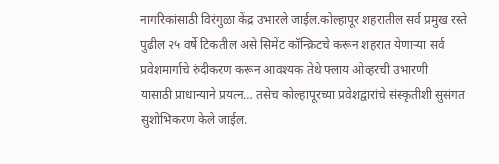नागरिकांसाठी विरंगुळा केंद्र उभारले जाईल.कोल्हापूर शहरातील सर्व प्रमुख रस्ते पुढील २५ वर्षे टिकतील असे सिमेंट कॉन्क्रिटचे करून शहरात येणाऱ्या सर्व प्रवेशमार्गाचे रुंदीकरण करून आवश्यक तेथे फ्लाय ओव्हरची उभारणी
यासाठी प्राधान्याने प्रयत्न… तसेच कोल्हापूरच्या प्रवेशद्वारांचे संस्कृतीशी सुसंगत सुशोभिकरण केले जाईल.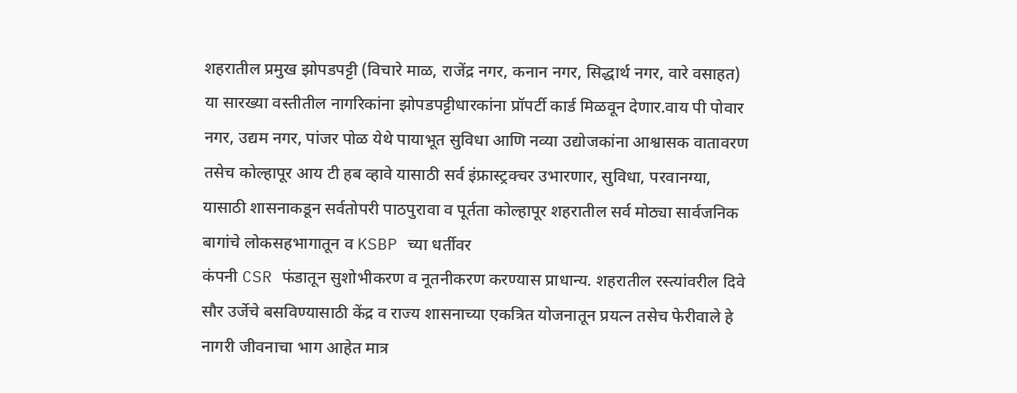शहरातील प्रमुख झोपडपट्टी (विचारे माळ, राजेंद्र नगर, कनान नगर, सिद्धार्थ नगर, वारे वसाहत) या सारख्या वस्तीतील नागरिकांना झोपडपट्टीधारकांना प्रॉपर्टी कार्ड मिळवून देणार.वाय पी पोवार नगर, उद्यम नगर, पांजर पोळ येथे पायाभूत सुविधा आणि नव्या उद्योजकांना आश्वासक वातावरण तसेच कोल्हापूर आय टी हब व्हावे यासाठी सर्व इंफ्रास्ट्रक्चर उभारणार, सुविधा, परवानग्या, यासाठी शासनाकडून सर्वतोपरी पाठपुरावा व पूर्तता कोल्हापूर शहरातील सर्व मोठ्या सार्वजनिक बागांचे लोकसहभागातून व KSBP च्या धर्तीवर
कंपनी CSR फंडातून सुशोभीकरण व नूतनीकरण करण्यास प्राधान्य. शहरातील रस्त्यांवरील दिवे सौर उर्जेचे बसविण्यासाठी केंद्र व राज्य शासनाच्या एकत्रित योजनातून प्रयत्न तसेच फेरीवाले हे नागरी जीवनाचा भाग आहेत मात्र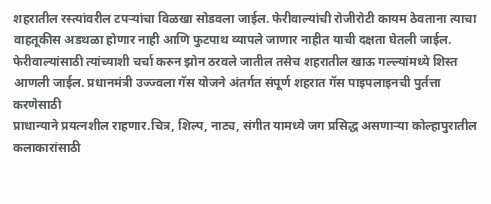शहरातील रस्त्यांवरील टपऱ्यांचा विळखा सोडवला जाईल. फेरीवाल्यांची रोजीरोटी कायम ठेवताना त्याचा वाहतूकीस अडथळा होणार नाही आणि फुटपाथ व्यापले जाणार नाहीत याची दक्षता घेतली जाईल. फेरीवाल्यांसाठी त्यांच्याशी चर्चा करुन झोन ठरवले जातील तसेच शहरातील खाऊ गल्ल्यांमध्ये शिस्त आणली जाईल. प्रधानमंत्री उज्ज्वला गॅस योजने अंतर्गत संपूर्ण शहरात गॅस पाइपलाइनची पुर्तत्ता करणेसाठी
प्राधान्याने प्रयत्नशील राहणार.चित्र, शिल्प, नाट्य, संगीत यामध्ये जग प्रसिद्ध असणाऱ्या कोल्हापुरातील कलाकारांसाठी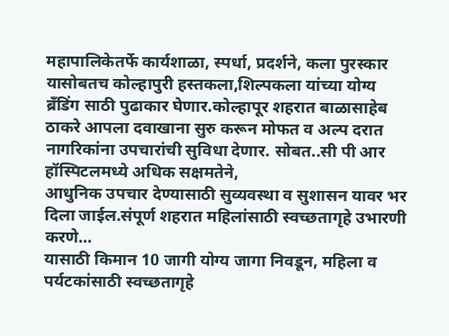महापालिकेतर्फे कार्यशाळा, स्पर्धा, प्रदर्शने, कला पुरस्कार यासोबतच कोल्हापुरी हस्तकला,शिल्पकला यांच्या योग्य ब्रँडिंग साठी पुढाकार घेणार.कोल्हापूर शहरात बाळासाहेब ठाकरे आपला दवाखाना सुरु करून मोफत व अल्प दरात नागरिकांना उपचारांची सुविधा देणार. सोबत..सी पी आर हॉस्पिटलमध्ये अधिक सक्षमतेने,
आधुनिक उपचार देण्यासाठी सुव्यवस्था व सुशासन यावर भर दिला जाईल.संपूर्ण शहरात महिलांसाठी स्वच्छतागृहे उभारणी करणे…
यासाठी किमान 10 जागी योग्य जागा निवडून, महिला व पर्यटकांसाठी स्वच्छतागृहे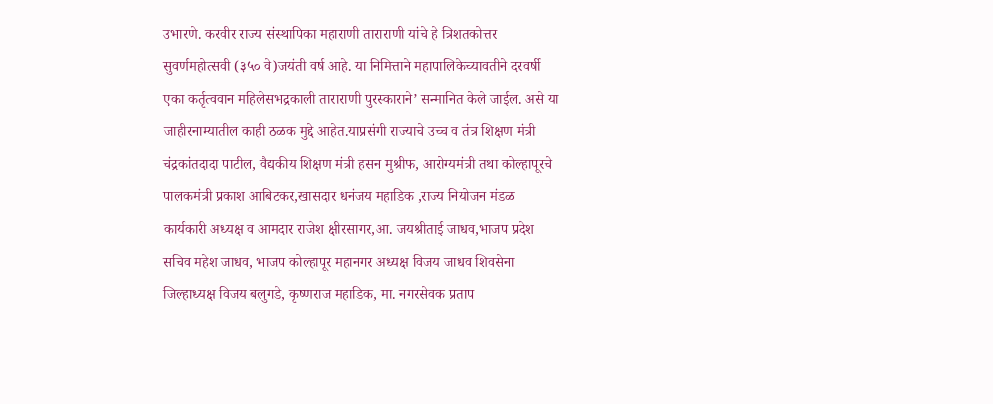उभारणे. करवीर राज्य संस्थापिका महाराणी ताराराणी यांचे हे त्रिशतकोत्तर सुवर्णमहोत्सवी (३५० वे)जयंती वर्ष आहे. या निमित्ताने महापालिकेच्यावतीने दरवर्षी एका कर्तृत्ववान महिलेसभद्रकाली ताराराणी पुरस्काराने’ सन्मानित केले जाईल. असे या जाहीरनाम्यातील काही ठळक मुद्दे आहेत.याप्रसंगी राज्याचे उच्च व तंत्र शिक्षण मंत्री चंद्रकांतदादा पाटील, वैद्यकीय शिक्षण मंत्री हसन मुश्रीफ, आरोग्यमंत्री तथा कोल्हापूरचे पालकमंत्री प्रकाश आबिटकर,खासदार धनंजय महाडिक ,राज्य नियोजन मंडळ कार्यकारी अध्यक्ष व आमदार राजेश क्षीरसागर,आ. जयश्रीताई जाधव,भाजप प्रदेश सचिव महेश जाधव, भाजप कोल्हापूर महानगर अध्यक्ष विजय जाधव शिवसेना जिल्हाध्यक्ष विजय बलुगडे, कृष्णराज महाडिक, मा. नगरसेवक प्रताप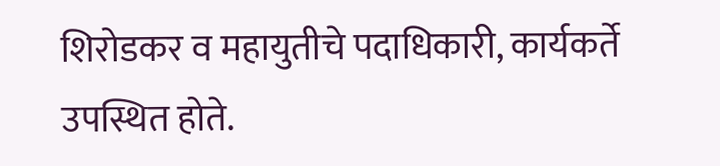शिरोडकर व महायुतीचे पदाधिकारी, कार्यकर्ते उपस्थित होते.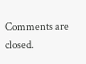Comments are closed.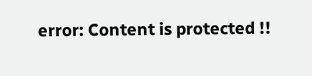error: Content is protected !!